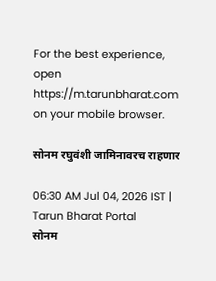For the best experience, open
https://m.tarunbharat.com
on your mobile browser.

सोनम रघुवंशी जामिनावरच राहणार

06:30 AM Jul 04, 2026 IST | Tarun Bharat Portal
सोनम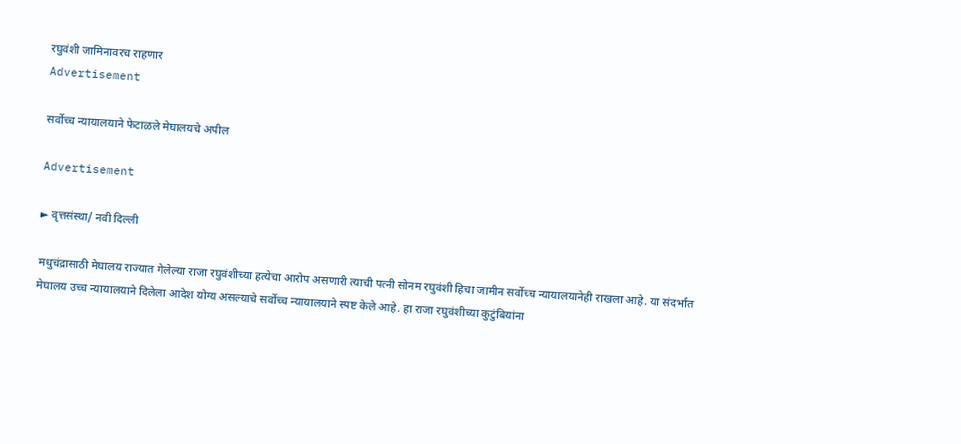रघुवंशी जामिनावरच राहणार
Advertisement

सर्वोच्च न्यायालयाने फेटाळले मेघालयचे अपील

Advertisement

► वृत्तसंस्था/ नवी दिल्ली

मधुचंद्रासाठी मेघालय राज्यात गेलेल्या राजा रघुवंशीच्या हत्येचा आरोप असणारी त्याची पत्नी सोनम रघुवंशी हिचा जामीन सर्वोच्च न्यायालयानेही राखला आहे. या संदर्भात मेघालय उच्च न्यायालयाने दिलेला आदेश योग्य असल्याचे सर्वोच्च न्यायालयाने स्पष्ट केले आहे. हा राजा रघुवंशीच्या कुटुंबियांना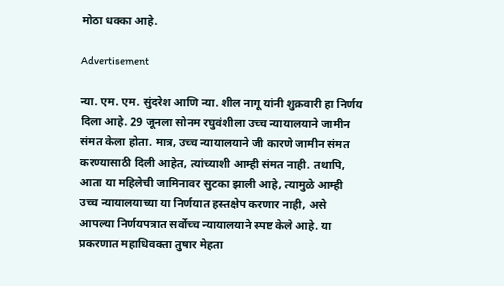मोठा धक्का आहे.

Advertisement

न्या. एम. एम. सुंदरेश आणि न्या. शील नागू यांनी शुक्रवारी हा निर्णय दिला आहे. 29 जूनला सोनम रघुवंशीला उच्च न्यायालयाने जामीन संमत केला होता. मात्र, उच्च न्यायालयाने जी कारणे जामीन संमत करण्यासाठी दिली आहेत, त्यांच्याशी आम्ही संमत नाही. तथापि, आता या महिलेची जामिनावर सुटका झाली आहे, त्यामुळे आम्ही उच्च न्यायालयाच्या या निर्णयात हस्तक्षेप करणार नाही, असे आपल्या निर्णयपत्रात सर्वोच्च न्यायालयाने स्पष्ट केले आहे. या प्रकरणात महाधिवक्ता तुषार मेहता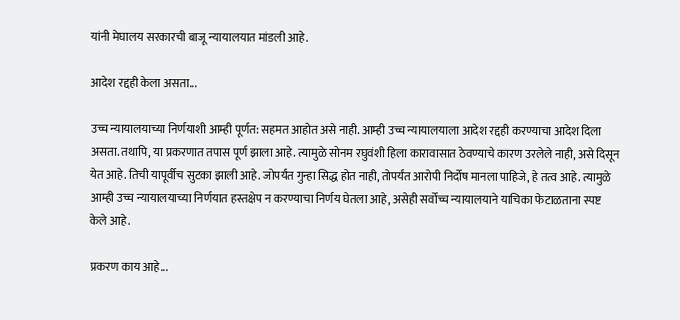यांनी मेघालय सरकारची बाजू न्यायालयात मांडली आहे.

आदेश रद्दही केला असता...

उच्च न्यायालयाच्या निर्णयाशी आम्ही पूर्णत: सहमत आहोत असे नाही. आम्ही उच्च न्यायालयाला आदेश रद्दही करण्याचा आदेश दिला असता. तथापि, या प्रकरणात तपास पूर्ण झाला आहे. त्यामुळे सोनम रघुवंशी हिला कारावासात ठेवण्याचे कारण उरलेले नाही, असे दिसून येत आहे. तिची यापूर्वीच सुटका झाली आहे. जोपर्यंत गुन्हा सिद्ध होत नाही, तोपर्यंत आरोपी निर्दोष मानला पाहिजे, हे तत्व आहे. त्यामुळे आम्ही उच्च न्यायालयाच्या निर्णयात हस्तक्षेप न करण्याचा निर्णय घेतला आहे, असेही सर्वोच्च न्यायालयाने याचिका फेटाळताना स्पष्ट केले आहे.

प्रकरण काय आहे...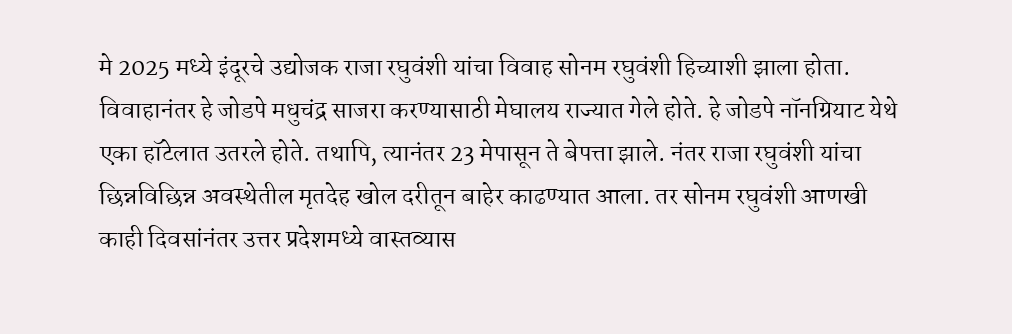मे 2025 मध्ये इंदूरचे उद्योजक राजा रघुवंशी यांचा विवाह सोनम रघुवंशी हिच्याशी झाला होता. विवाहानंतर हे जोडपे मधुचंद्र साजरा करण्यासाठी मेघालय राज्यात गेले होते. हे जोडपे नॉनग्रियाट येथे एका हॉटेलात उतरले होते. तथापि, त्यानंतर 23 मेपासून ते बेपत्ता झाले. नंतर राजा रघुवंशी यांचा छिन्नविछिन्न अवस्थेतील मृतदेह खोल दरीतून बाहेर काढण्यात आला. तर सोनम रघुवंशी आणखी काही दिवसांनंतर उत्तर प्रदेशमध्ये वास्तव्यास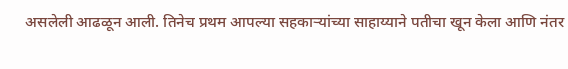असलेली आढळून आली. तिनेच प्रथम आपल्या सहकाऱ्यांच्या साहाय्याने पतीचा खून केला आणि नंतर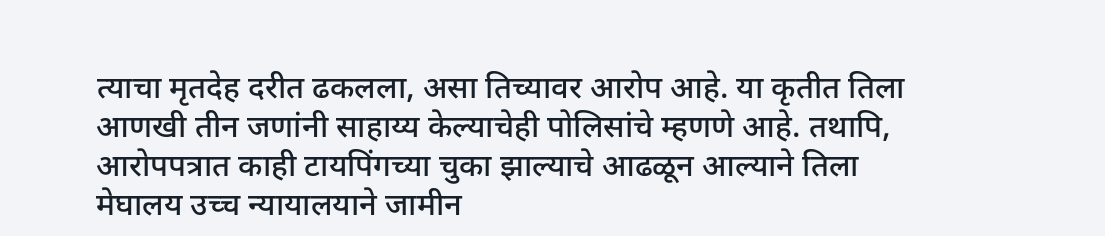त्याचा मृतदेह दरीत ढकलला, असा तिच्यावर आरोप आहे. या कृतीत तिला आणखी तीन जणांनी साहाय्य केल्याचेही पोलिसांचे म्हणणे आहे. तथापि, आरोपपत्रात काही टायपिंगच्या चुका झाल्याचे आढळून आल्याने तिला मेघालय उच्च न्यायालयाने जामीन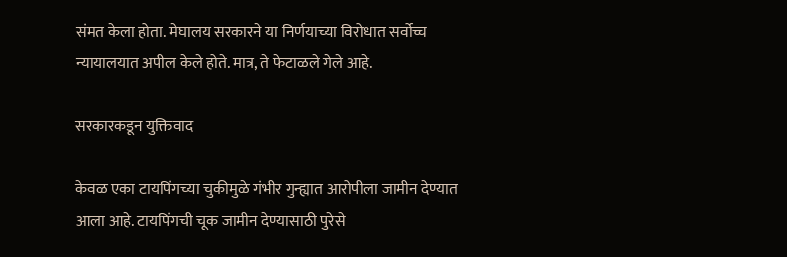संमत केला होता. मेघालय सरकारने या निर्णयाच्या विरोधात सर्वोच्च न्यायालयात अपील केले होते. मात्र, ते फेटाळले गेले आहे.

सरकारकडून युक्तिवाद

केवळ एका टायपिंगच्या चुकीमुळे गंभीर गुन्ह्यात आरोपीला जामीन देण्यात आला आहे. टायपिंगची चूक जामीन देण्यासाठी पुरेसे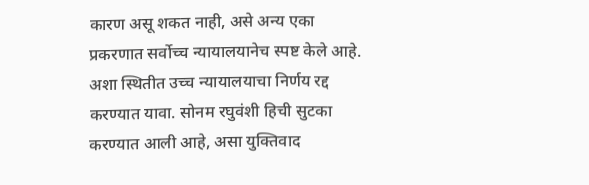कारण असू शकत नाही, असे अन्य एका प्रकरणात सर्वोच्च न्यायालयानेच स्पष्ट केले आहे. अशा स्थितीत उच्च न्यायालयाचा निर्णय रद्द करण्यात यावा. सोनम रघुवंशी हिची सुटका करण्यात आली आहे, असा युक्तिवाद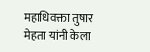महाधिवक्ता तुषार मेहता यांनी केला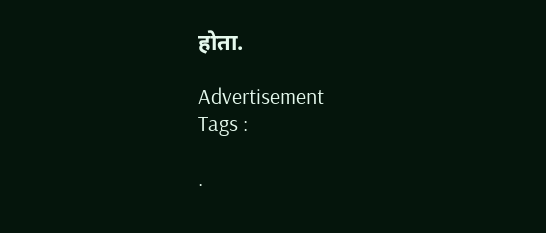होता.

Advertisement
Tags :

.